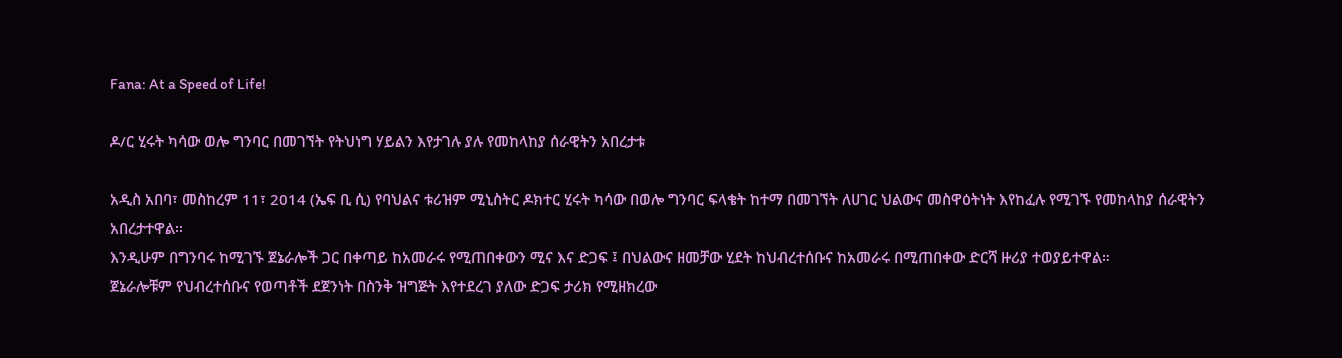Fana: At a Speed of Life!

ዶ/ር ሂሩት ካሳው ወሎ ግንባር በመገኘት የትህነግ ሃይልን እየታገሉ ያሉ የመከላከያ ሰራዊትን አበረታቱ

አዲስ አበባ፣ መስከረም 11፣ 2014 (ኤፍ ቢ ሲ) የባህልና ቱሪዝም ሚኒስትር ዶክተር ሂሩት ካሳው በወሎ ግንባር ፍላቄት ከተማ በመገኘት ለሀገር ህልውና መስዋዕትነት እየከፈሉ የሚገኙ የመከላከያ ሰራዊትን አበረታተዋል፡፡
እንዲሁም በግንባሩ ከሚገኙ ጀኔራሎች ጋር በቀጣይ ከአመራሩ የሚጠበቀውን ሚና እና ድጋፍ ፤ በህልውና ዘመቻው ሂደት ከህብረተሰቡና ከአመራሩ በሚጠበቀው ድርሻ ዙሪያ ተወያይተዋል።
ጀኔራሎቹም የህብረተሰቡና የወጣቶች ደጀንነት በስንቅ ዝግጅት እየተደረገ ያለው ድጋፍ ታሪክ የሚዘክረው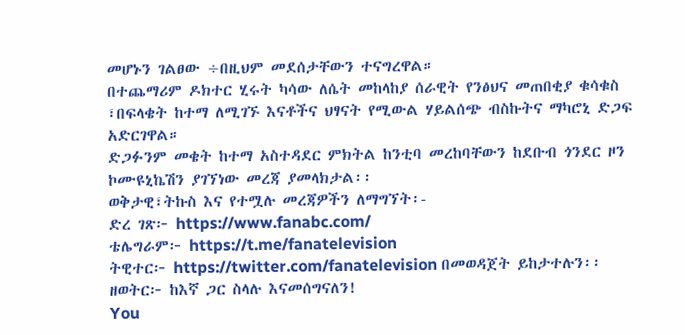መሆኑን ገልፀው ÷በዚህም መደሰታቸውን ተናግረዋል።
በተጨማሪም ዶክተር ሂሩት ካሳው ለሴት መከላከያ ሰራዊት የንፅህና መጠበቂያ ቁሳቁስ ፣በፍላቄት ከተማ ለሚገኙ እናቶችና ህፃናት የሚውል ሃይልሰጭ ብስኩትና ማካሮኒ ድጋፍ አድርገዋል።
ድጋፉንም መቄት ከተማ አስተዳደር ምክትል ከንቲባ መረከባቸውን ከደቡብ ጎንደር ዞን ኮሙዩኒኬሽን ያገኘነው መረጃ ያመላክታል፡፡
ወቅታዊ፣ትኩስ እና የተሟሉ መረጃዎችን ለማግኘት፡-
ድረ ገጽ፦ https://www.fanabc.com/
ቴሌግራም፦ https://t.me/fanatelevision
ትዊተር፦ https://twitter.com/fanatelevision በመወዳጀት ይከታተሉን፡፡
ዘወትር፦ ከእኛ ጋር ስላሉ እናመሰግናለን!
You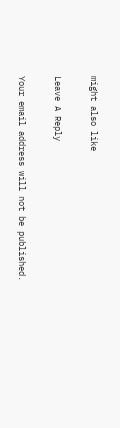might also like

Leave A Reply

Your email address will not be published.